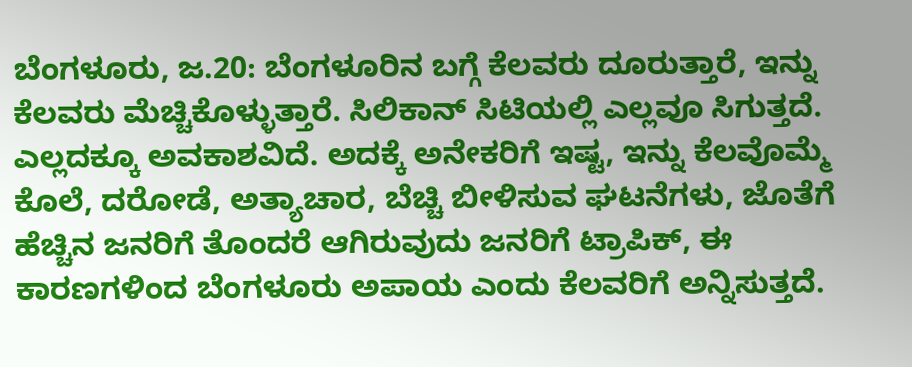ಬೆಂಗಳೂರು, ಜ.20: ಬೆಂಗಳೂರಿನ ಬಗ್ಗೆ ಕೆಲವರು ದೂರುತ್ತಾರೆ, ಇನ್ನು ಕೆಲವರು ಮೆಚ್ಚಿಕೊಳ್ಳುತ್ತಾರೆ. ಸಿಲಿಕಾನ್ ಸಿಟಿಯಲ್ಲಿ ಎಲ್ಲವೂ ಸಿಗುತ್ತದೆ. ಎಲ್ಲದಕ್ಕೂ ಅವಕಾಶವಿದೆ. ಅದಕ್ಕೆ ಅನೇಕರಿಗೆ ಇಷ್ಟ, ಇನ್ನು ಕೆಲವೊಮ್ಮೆ ಕೊಲೆ, ದರೋಡೆ, ಅತ್ಯಾಚಾರ, ಬೆಚ್ಚಿ ಬೀಳಿಸುವ ಘಟನೆಗಳು, ಜೊತೆಗೆ ಹೆಚ್ಚಿನ ಜನರಿಗೆ ತೊಂದರೆ ಆಗಿರುವುದು ಜನರಿಗೆ ಟ್ರಾಪಿಕ್, ಈ ಕಾರಣಗಳಿಂದ ಬೆಂಗಳೂರು ಅಪಾಯ ಎಂದು ಕೆಲವರಿಗೆ ಅನ್ನಿಸುತ್ತದೆ.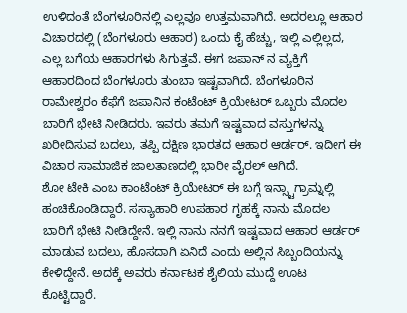ಉಳಿದಂತೆ ಬೆಂಗಳೂರಿನಲ್ಲಿ ಎಲ್ಲವೂ ಉತ್ತಮವಾಗಿದೆ. ಅದರಲ್ಲೂ ಆಹಾರ ವಿಚಾರದಲ್ಲಿ (ಬೆಂಗಳೂರು ಆಹಾರ) ಒಂದು ಕೈ ಹೆಚ್ಚು, ಇಲ್ಲಿ ಎಲ್ಲಿಲ್ಲದ, ಎಲ್ಲ ಬಗೆಯ ಆಹಾರಗಳು ಸಿಗುತ್ತವೆ. ಈಗ ಜಪಾನ್ ನ ವ್ಯಕ್ತಿಗೆ ಆಹಾರದಿಂದ ಬೆಂಗಳೂರು ತುಂಬಾ ಇಷ್ಟವಾಗಿದೆ. ಬೆಂಗಳೂರಿನ ರಾಮೇಶ್ವರಂ ಕೆಫೆಗೆ ಜಪಾನಿನ ಕಂಟೆಂಟ್ ಕ್ರಿಯೇಟರ್ ಒಬ್ಬರು ಮೊದಲ ಬಾರಿಗೆ ಭೇಟಿ ನೀಡಿದರು. ಇವರು ತಮಗೆ ಇಷ್ಟವಾದ ವಸ್ತುಗಳನ್ನು ಖರೀದಿಸುವ ಬದಲು, ತಪ್ಪಿ ದಕ್ಷಿಣ ಭಾರತದ ಆಹಾರ ಆರ್ಡರ್. ಇದೀಗ ಈ ವಿಚಾರ ಸಾಮಾಜಿಕ ಜಾಲತಾಣದಲ್ಲಿ ಭಾರೀ ವೈರಲ್ ಆಗಿದೆ.
ಶೋ ಟೇಕಿ ಎಂಬ ಕಾಂಟೆಂಟ್ ಕ್ರಿಯೇಟರ್ ಈ ಬಗ್ಗೆ ಇನ್ಸ್ಟಾಗ್ರಾಮ್ನಲ್ಲಿ ಹಂಚಿಕೊಂಡಿದ್ದಾರೆ. ಸಸ್ಯಾಹಾರಿ ಉಪಹಾರ ಗೃಹಕ್ಕೆ ನಾನು ಮೊದಲ ಬಾರಿಗೆ ಭೇಟಿ ನೀಡಿದ್ದೇನೆ. ಇಲ್ಲಿ ನಾನು ನನಗೆ ಇಷ್ಟವಾದ ಆಹಾರ ಆರ್ಡರ್ ಮಾಡುವ ಬದಲು, ಹೊಸದಾಗಿ ಏನಿದೆ ಎಂದು ಅಲ್ಲಿನ ಸಿಬ್ಬಂದಿಯನ್ನು ಕೇಳಿದ್ದೇನೆ. ಅದಕ್ಕೆ ಅವರು ಕರ್ನಾಟಕ ಶೈಲಿಯ ಮುದ್ದೆ ಊಟ ಕೊಟ್ಟಿದ್ದಾರೆ.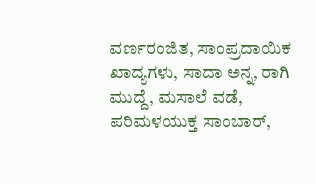ವರ್ಣರಂಜಿತ, ಸಾಂಪ್ರದಾಯಿಕ ಖಾದ್ಯಗಳು, ಸಾದಾ ಅನ್ನ, ರಾಗಿ ಮುದ್ದೆ, ಮಸಾಲೆ ವಡೆ, ಪರಿಮಳಯುಕ್ತ ಸಾಂಬಾರ್,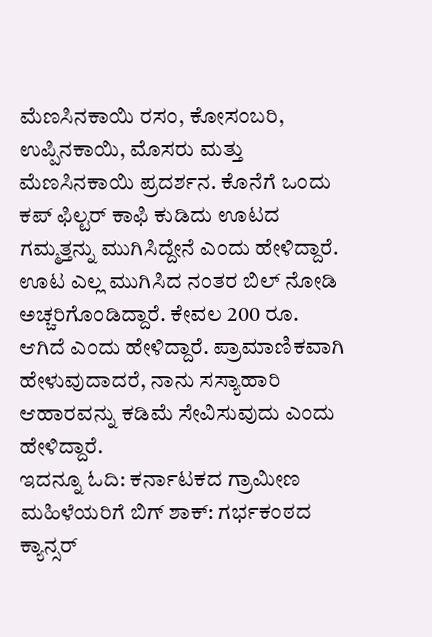ಮೆಣಸಿನಕಾಯಿ ರಸಂ, ಕೋಸಂಬರಿ, ಉಪ್ಪಿನಕಾಯಿ, ಮೊಸರು ಮತ್ತು ಮೆಣಸಿನಕಾಯಿ ಪ್ರದರ್ಶನ. ಕೊನೆಗೆ ಒಂದು ಕಪ್ ಫಿಲ್ಟರ್ ಕಾಫಿ ಕುಡಿದು ಊಟದ ಗಮ್ಮತ್ತನ್ನು ಮುಗಿಸಿದ್ದೇನೆ ಎಂದು ಹೇಳಿದ್ದಾರೆ. ಊಟ ಎಲ್ಲ ಮುಗಿಸಿದ ನಂತರ ಬಿಲ್ ನೋಡಿ ಅಚ್ಚರಿಗೊಂಡಿದ್ದಾರೆ. ಕೇವಲ 200 ರೂ. ಆಗಿದೆ ಎಂದು ಹೇಳಿದ್ದಾರೆ. ಪ್ರಾಮಾಣಿಕವಾಗಿ ಹೇಳುವುದಾದರೆ, ನಾನು ಸಸ್ಯಾಹಾರಿ ಆಹಾರವನ್ನು ಕಡಿಮೆ ಸೇವಿಸುವುದು ಎಂದು ಹೇಳಿದ್ದಾರೆ.
ಇದನ್ನೂ ಓದಿ: ಕರ್ನಾಟಕದ ಗ್ರಾಮೀಣ ಮಹಿಳೆಯರಿಗೆ ಬಿಗ್ ಶಾಕ್: ಗರ್ಭಕಂಠದ ಕ್ಯಾನ್ಸರ್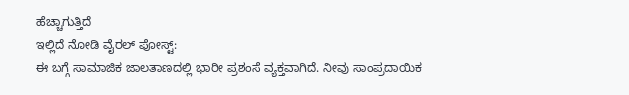ಹೆಚ್ಚಾಗುತ್ತಿದೆ
ಇಲ್ಲಿದೆ ನೋಡಿ ವೈರಲ್ ಪೋಸ್ಟ್:
ಈ ಬಗ್ಗೆ ಸಾಮಾಜಿಕ ಜಾಲತಾಣದಲ್ಲಿ ಭಾರೀ ಪ್ರಶಂಸೆ ವ್ಯಕ್ತವಾಗಿದೆ. ನೀವು ಸಾಂಪ್ರದಾಯಿಕ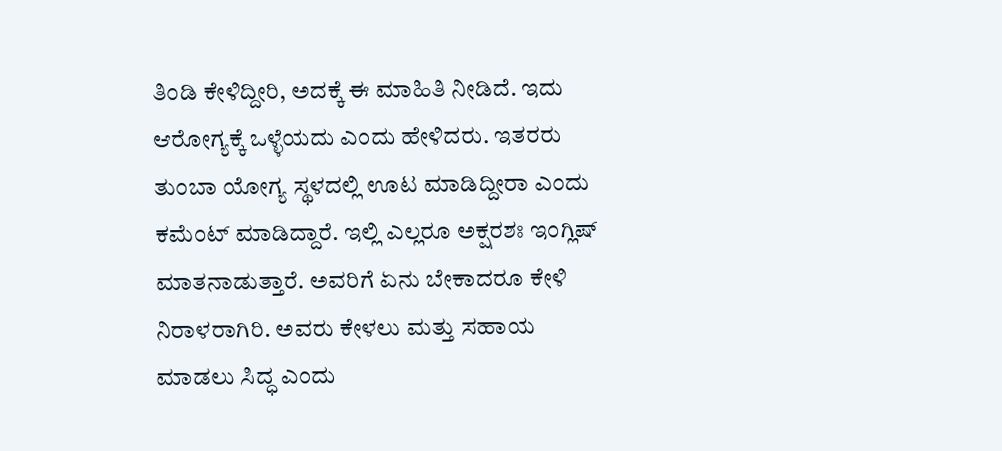ತಿಂಡಿ ಕೇಳಿದ್ದೀರಿ, ಅದಕ್ಕೆ ಈ ಮಾಹಿತಿ ನೀಡಿದೆ. ಇದು ಆರೋಗ್ಯಕ್ಕೆ ಒಳ್ಳೆಯದು ಎಂದು ಹೇಳಿದರು. ಇತರರು ತುಂಬಾ ಯೋಗ್ಯ ಸ್ಥಳದಲ್ಲಿ ಊಟ ಮಾಡಿದ್ದೀರಾ ಎಂದು ಕಮೆಂಟ್ ಮಾಡಿದ್ದಾರೆ. ಇಲ್ಲಿ ಎಲ್ಲರೂ ಅಕ್ಷರಶಃ ಇಂಗ್ಲಿಷ್ ಮಾತನಾಡುತ್ತಾರೆ. ಅವರಿಗೆ ಏನು ಬೇಕಾದರೂ ಕೇಳಿ ನಿರಾಳರಾಗಿರಿ. ಅವರು ಕೇಳಲು ಮತ್ತು ಸಹಾಯ ಮಾಡಲು ಸಿದ್ಧ ಎಂದು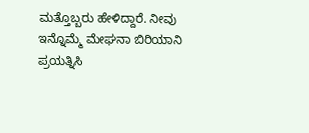ಮತ್ತೊಬ್ಬರು ಹೇಳಿದ್ದಾರೆ. ನೀವು ಇನ್ನೊಮ್ಮೆ ಮೇಘನಾ ಬಿರಿಯಾನಿ ಪ್ರಯತ್ನಿಸಿ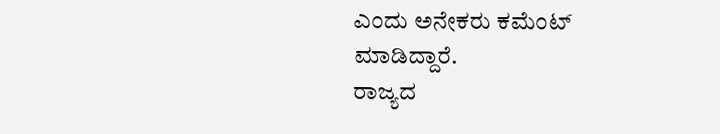ಎಂದು ಅನೇಕರು ಕಮೆಂಟ್ ಮಾಡಿದ್ದಾರೆ.
ರಾಜ್ಯದ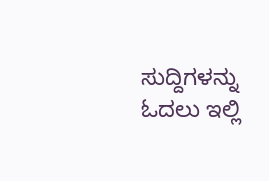ಸುದ್ದಿಗಳನ್ನು ಓದಲು ಇಲ್ಲಿ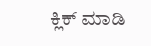ಕ್ಲಿಕ್ ಮಾಡಿ